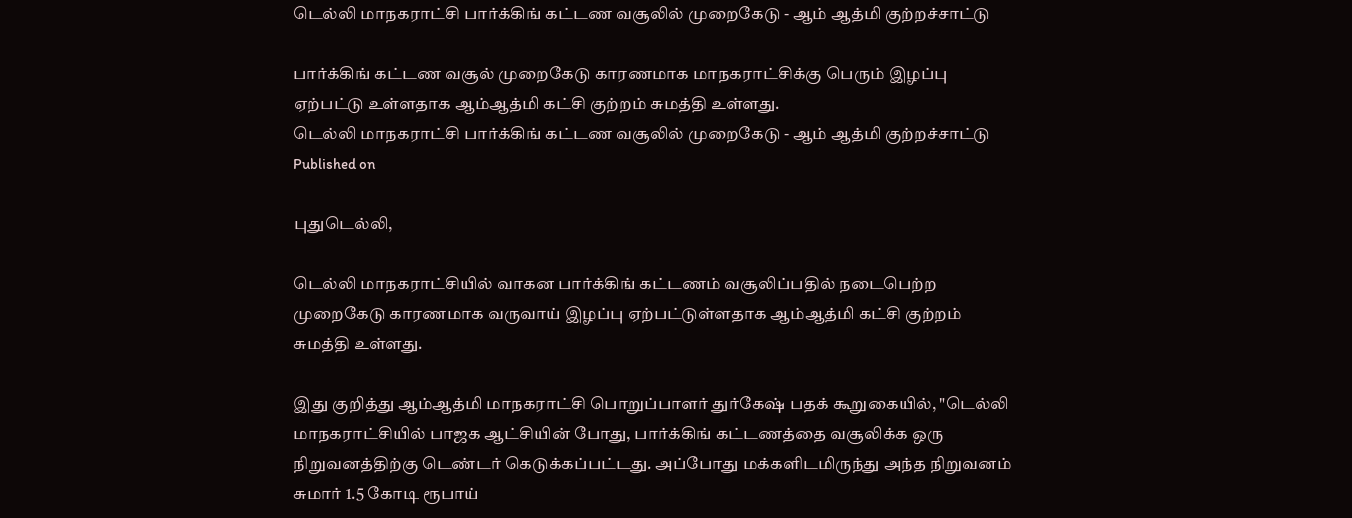டெல்லி மாநகராட்சி பார்க்கிங் கட்டண வசூலில் முறைகேடு - ஆம் ஆத்மி குற்றச்சாட்டு

பார்க்கிங் கட்டண வசூல் முறைகேடு காரணமாக மாநகராட்சிக்கு பெரும் இழப்பு ஏற்பட்டு உள்ளதாக ஆம்ஆத்மி கட்சி குற்றம் சுமத்தி உள்ளது.
டெல்லி மாநகராட்சி பார்க்கிங் கட்டண வசூலில் முறைகேடு - ஆம் ஆத்மி குற்றச்சாட்டு
Published on

புதுடெல்லி,

டெல்லி மாநகராட்சியில் வாகன பார்க்கிங் கட்டணம் வசூலிப்பதில் நடைபெற்ற முறைகேடு காரணமாக வருவாய் இழப்பு ஏற்பட்டுள்ளதாக ஆம்ஆத்மி கட்சி குற்றம் சுமத்தி உள்ளது.

இது குறித்து ஆம்ஆத்மி மாநகராட்சி பொறுப்பாளர் துர்கேஷ் பதக் கூறுகையில், "டெல்லி மாநகராட்சியில் பாஜக ஆட்சியின் போது, பார்க்கிங் கட்டணத்தை வசூலிக்க ஒரு நிறுவனத்திற்கு டெண்டர் கெடுக்கப்பட்டது. அப்போது மக்களிடமிருந்து அந்த நிறுவனம் சுமார் 1.5 கோடி ரூபாய்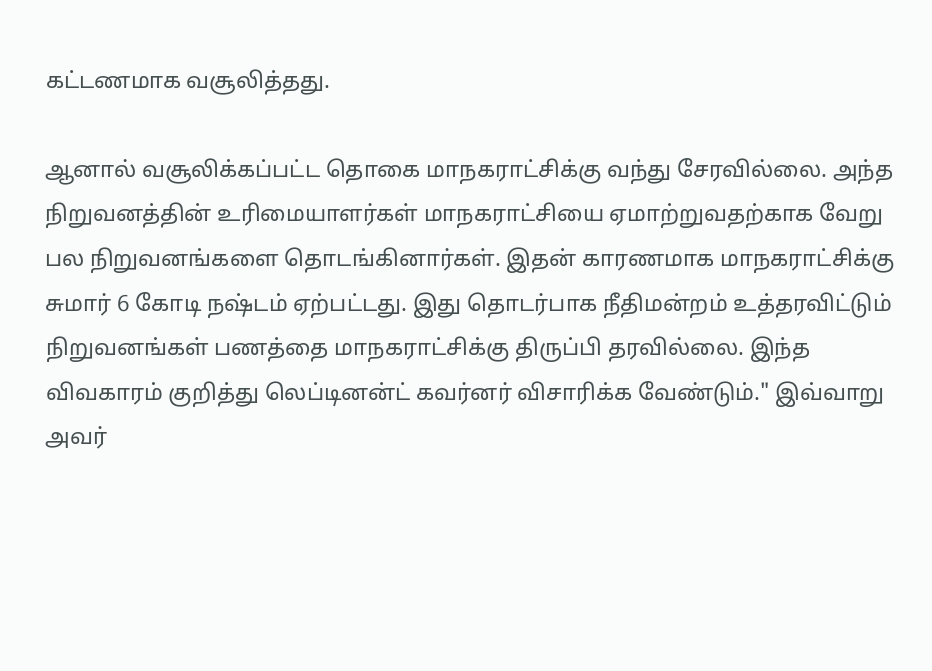கட்டணமாக வசூலித்தது.

ஆனால் வசூலிக்கப்பட்ட தொகை மாநகராட்சிக்கு வந்து சேரவில்லை. அந்த நிறுவனத்தின் உரிமையாளர்கள் மாநகராட்சியை ஏமாற்றுவதற்காக வேறு பல நிறுவனங்களை தொடங்கினார்கள். இதன் காரணமாக மாநகராட்சிக்கு சுமார் 6 கோடி நஷ்டம் ஏற்பட்டது. இது தொடர்பாக நீதிமன்றம் உத்தரவிட்டும் நிறுவனங்கள் பணத்தை மாநகராட்சிக்கு திருப்பி தரவில்லை. இந்த விவகாரம் குறித்து லெப்டினன்ட் கவர்னர் விசாரிக்க வேண்டும்." இவ்வாறு அவர்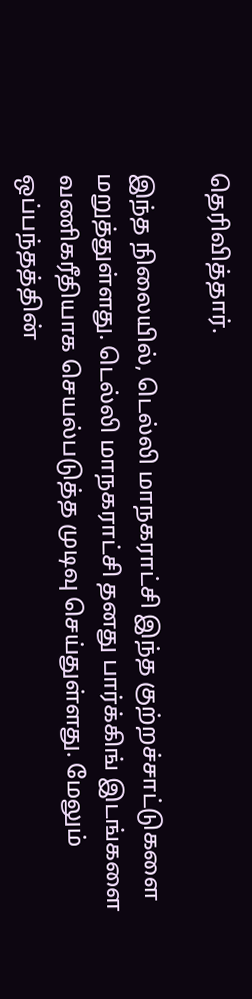தெரிவித்தார்.

இந்த நிலையில், டெல்லி மாநகராட்சி இந்த குற்றச்சாட்டுகளை மறுத்துள்ளது. டெல்லி மாநகராட்சி தனது பார்க்கிங் இடங்களை வணிகரீதியாக செயல்படுத்த முடிவு செய்துள்ளது. மேலும் ஒப்பந்தத்தின்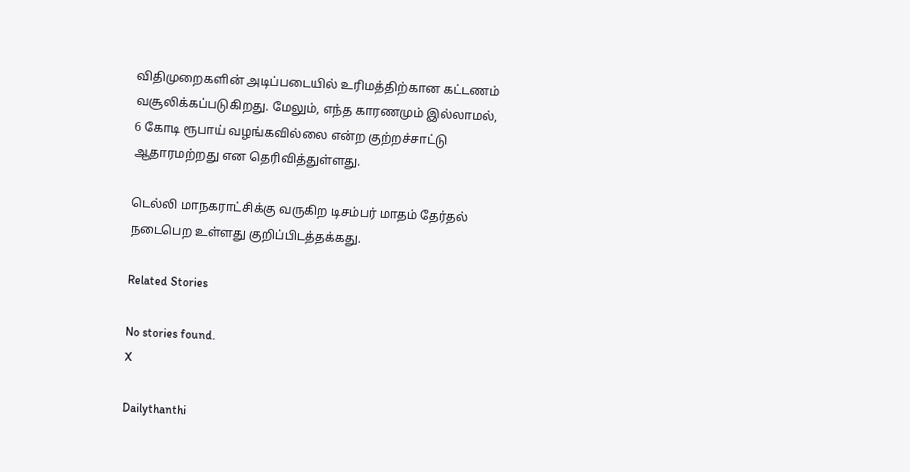விதிமுறைகளின் அடிப்படையில் உரிமத்திற்கான கட்டணம் வசூலிக்கப்படுகிறது. மேலும், எந்த காரணமும் இல்லாமல், 6 கோடி ரூபாய் வழங்கவில்லை என்ற குற்றச்சாட்டு ஆதாரமற்றது என தெரிவித்துள்ளது.

டெல்லி மாநகராட்சிக்கு வருகிற டிசம்பர் மாதம் தேர்தல் நடைபெற உள்ளது குறிப்பிடத்தக்கது.

Related Stories

No stories found.
X

Dailythanthi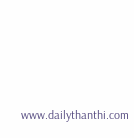www.dailythanthi.com